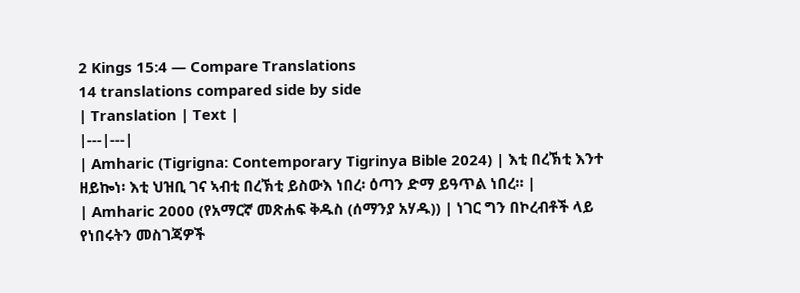2 Kings 15:4 — Compare Translations
14 translations compared side by side
| Translation | Text |
|---|---|
| Amharic (Tigrigna: Contemporary Tigrinya Bible 2024) | እቲ በረኽቲ እንተ ዘይኰነ፡ እቲ ህዝቢ ገና ኣብቲ በረኽቲ ይስውእ ነበረ፡ ዕጣን ድማ ይዓጥል ነበረ። |
| Amharic 2000 (የአማርኛ መጽሐፍ ቅዱስ (ሰማንያ አሃዱ)) | ነገር ግን በኮረብቶች ላይ የነበሩትን መስገጃዎች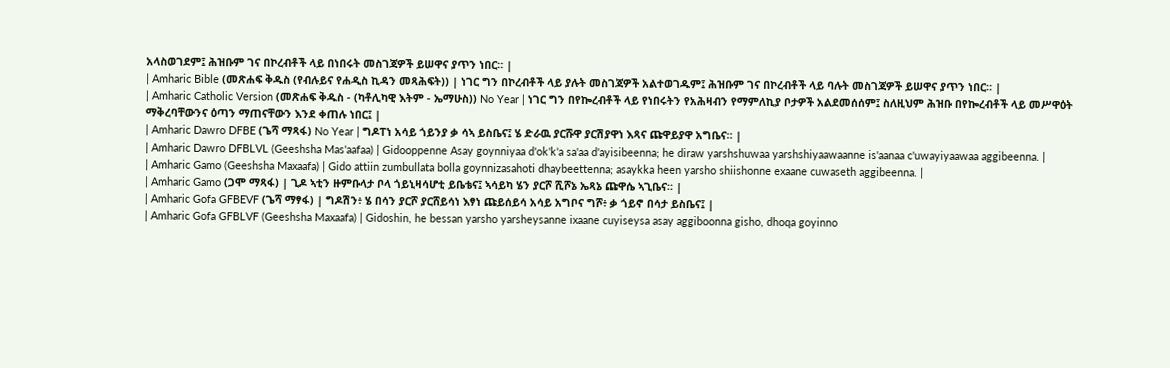አላስወገደም፤ ሕዝቡም ገና በኮረብቶች ላይ በነበሩት መስገጃዎች ይሠዋና ያጥን ነበር። |
| Amharic Bible (መጽሐፍ ቅዱስ (የብሉይና የሐዲስ ኪዳን መጻሕፍት)) | ነገር ግን በኮረብቶች ላይ ያሉት መስገጃዎች አልተወገዱም፤ ሕዝቡም ገና በኮረብቶች ላይ ባሉት መስገጃዎች ይሠዋና ያጥን ነበር። |
| Amharic Catholic Version (መጽሐፍ ቅዱስ - (ካቶሊካዊ እትም - ኤማሁስ)) No Year | ነገር ግን በየኰረብቶች ላይ የነበሩትን የአሕዛብን የማምለኪያ ቦታዎች አልደመሰሰም፤ ስለዚህም ሕዝቡ በየኰረብቶች ላይ መሥዋዕት ማቅረባቸውንና ዕጣን ማጠናቸውን እንደ ቀጠሉ ነበር፤ |
| Amharic Dawro DFBE (ጌሻ ማጻፋ) No Year | ግዶፐነ አሳይ ጎይንያ ቃ ሳኣ ይስቤና፤ ሄ ድራዉ ያርሹዋ ያርሽያዋነ እጻና ጩዋይያዋ አግቤና። |
| Amharic Dawro DFBLVL (Geeshsha Mas'aafaa) | Gidooppenne Asay goynniyaa d'ok'k'a sa'aa d'ayisibeenna; he diraw yarshshuwaa yarshshiyaawaanne is'aanaa c'uwayiyaawaa aggibeenna. |
| Amharic Gamo (Geeshsha Maxaafa) | Gido attiin zumbullata bolla goynnizasahoti dhaybeettenna; asaykka heen yarsho shiishonne exaane cuwaseth aggibeenna. |
| Amharic Gamo (ጋሞ ማጻፋ) | ጊዶ ኣቲን ዙምቡላታ ቦላ ጎይኒዛሳሆቲ ይቤቴና፤ ኣሳይካ ሄን ያርሾ ሺሾኔ ኤጻኔ ጩዋሴ ኣጊቤና። |
| Amharic Gofa GFBEVF (ጌሻ ማፃፋ) | ግዶሽን፥ ሄ በሳን ያርሾ ያርሸይሳነ እፃነ ጩይሰይሳ አሳይ አግቦና ግሾ፥ ቃ ጎይኖ በሳታ ይስቤና፤ |
| Amharic Gofa GFBLVF (Geeshsha Maxaafa) | Gidoshin, he bessan yarsho yarsheysanne ixaane cuyiseysa asay aggiboonna gisho, dhoqa goyinno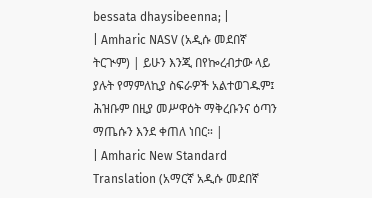bessata dhaysibeenna; |
| Amharic NASV (አዲሱ መደበኛ ትርጒም) | ይሁን እንጂ በየኰረብታው ላይ ያሉት የማምለኪያ ስፍራዎች አልተወገዱም፤ ሕዝቡም በዚያ መሥዋዕት ማቅረቡንና ዕጣን ማጤሱን እንደ ቀጠለ ነበር። |
| Amharic New Standard Translation (አማርኛ አዲሱ መደበኛ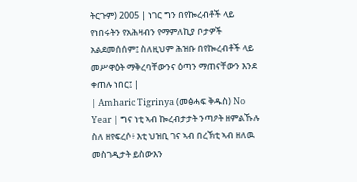ትርጉም) 2005 | ነገር ግን በየኰረብቶች ላይ የነበሩትን የአሕዛብን የማምለኪያ ቦታዎች አልደመሰሰም፤ ስለዚህም ሕዝቡ በየኰረብቶች ላይ መሥዋዕት ማቅረባቸውንና ዕጣን ማጠናቸውን እንደ ቀጠሉ ነበር፤ |
| Amharic Tigrinya (መፅሓፍ ቅዱስ) No Year | ግና ነቲ ኣብ ኰረብታታት ንጣዖት ዘምልኹሉ ስለ ዘየፍረሶ፥ እቲ ህዝቢ ገና ኣብ በረኽቲ ኣብ ዘለዉ መስገዲታት ይስውእን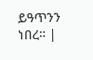ይዓጥንን ነበረ። |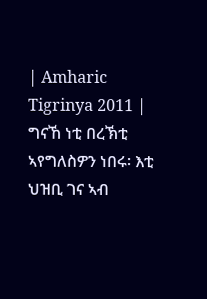| Amharic Tigrinya 2011 | ግናኸ ነቲ በረኽቲ ኣየግለስዎን ነበሩ፡ እቲ ህዝቢ ገና ኣብ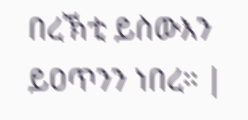በረኽቲ ይስውእን ይዐጥንን ነበረ። |